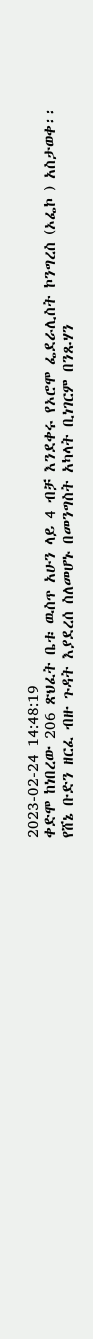2023-02-24 14:48:19
ቀድሞ ከነበረው 206 ጽህፈት ቤቱ ዉስጥ አሁን ላይ 4 ብቻ እንደቀሩ የኦሮሞ ፌደራሊስት ኮንግረስ (ኦፌኮ ) አስታወቀ፡፡
የሸኔ ቡድን ዘርፈ ብዙ ጉዳት እያደረሰ ስለመሆኑ በመንግስት አካላት ቢነገርም በንጹሃን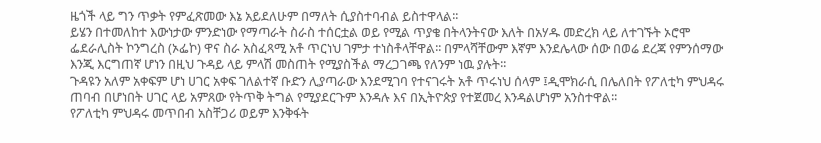ዜጎች ላይ ግን ጥቃት የምፈጽመው እኔ አይደለሁም በማለት ሲያስተባብል ይስተዋላል፡፡
ይሄን በተመለከተ እውነታው ምንድነው የማጣራት ስራስ ተሰርቷል ወይ የሚል ጥያቄ በትላንትናው እለት በአሃዱ መድረክ ላይ ለተገኙት ኦሮሞ ፌደራሊስት ኮንግረስ (ኦፌኮ) ዋና ስራ አስፈጻሚ አቶ ጥርነህ ገምታ ተነስቶላቸዋል፡፡ በምላሻቸውም እኛም እንደሌላው ሰው በወሬ ደረጃ የምንሰማው እንጂ እርግጠኛ ሆነን በዚህ ጉዳይ ላይ ምላሽ መስጠት የሚያስችል ማረጋገጫ የለንም ነዉ ያሉት፡፡
ጉዳዩን አለም አቀፍም ሆነ ሀገር አቀፍ ገለልተኛ ቡድን ሊያጣራው እንደሚገባ የተናገሩት አቶ ጥሩነህ ሰላም ፤ዲሞክራሲ በሌለበት የፖለቲካ ምህዳሩ ጠባብ በሆነበት ሀገር ላይ አምጸው የትጥቅ ትግል የሚያደርጉም እንዳሉ እና በኢትዮጵያ የተጀመረ እንዳልሆነም አንስተዋል፡፡
የፖለቲካ ምህዳሩ መጥበብ አስቸጋሪ ወይም እንቅፋት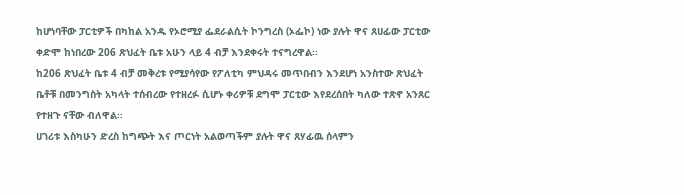ከሆነባቸው ፓርቲዎች በካከል አንዱ የኦሮሚያ ፌደራልሲት ኮንግረስ (ኦፌኮ) ነው ያሉት ዋና ጸሀፊው ፓርቲው ቀድሞ ከነበረው 206 ጽህፈት ቤቱ አሁን ላይ 4 ብቻ እንደቀሩት ተናግረዋል፡፡
ከ206 ጽህፈት ቤቱ 4 ብቻ መቅረቱ የሚያሳየው የፖለቲካ ምህዳሩ መጥበብን እንደሆነ አንስተው ጽህፈት ቤቶቹ በመንግስት አካላት ተሰብረው የተዘረፉ ሲሆኑ ቀሪዎቹ ደግሞ ፓርቲው እየደረሰበት ካለው ተጽኖ አንጸር የተዘጉ ናቸው ብለዋል፡፡
ሀገሪቱ እስካሁን ድረስ ከግጭት እና ጦርነት አልወጣችም ያሉት ዋና ጸሃፊዉ ሰላምን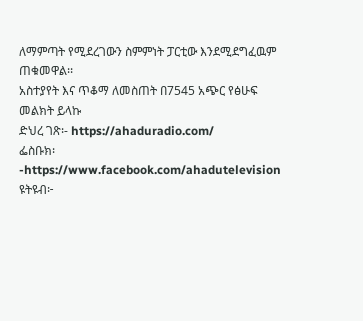ለማምጣት የሚደረገውን ስምምነት ፓርቲው እንደሚደግፈዉም ጠቁመዋል፡፡
አስተያየት እና ጥቆማ ለመስጠት በ7545 አጭር የፅሁፍ መልክት ይላኩ
ድህረ ገጽ፡- https://ahaduradio.com/
ፌስቡክ፡-https://www.facebook.com/ahadutelevision
ዩትዩብ፦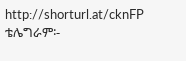http://shorturl.at/cknFP
ቴሌግራም፡-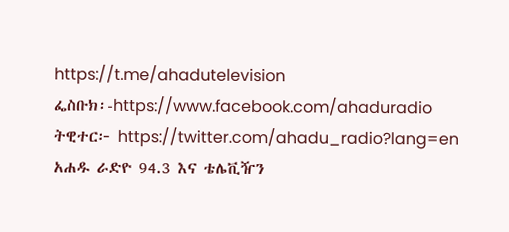https://t.me/ahadutelevision
ፌስቡክ፡-https://www.facebook.com/ahaduradio
ትዊተር፦ https://twitter.com/ahadu_radio?lang=en
አሐዱ ራድዮ 94.3 እና ቴሌቪዥን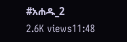#አሐዱ_2
2.6K views11:48